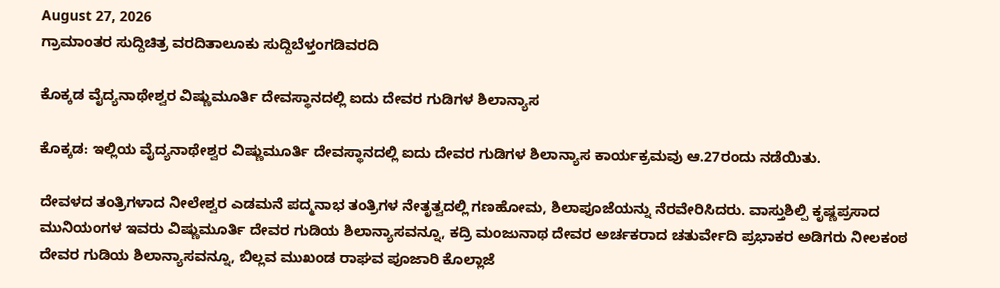August 27, 2026
ಗ್ರಾಮಾಂತರ ಸುದ್ದಿಚಿತ್ರ ವರದಿತಾಲೂಕು ಸುದ್ದಿಬೆಳ್ತಂಗಡಿವರದಿ

ಕೊಕ್ಕಡ ವೈದ್ಯನಾಥೇಶ್ವರ ವಿಷ್ಣುಮೂರ್ತಿ ದೇವಸ್ಥಾನದಲ್ಲಿ ಐದು ದೇವರ ಗುಡಿಗಳ ಶಿಲಾನ್ಯಾಸ

ಕೊಕ್ಕಡ: ಇಲ್ಲಿಯ ವೈದ್ಯನಾಥೇಶ್ವರ ವಿಷ್ಣುಮೂರ್ತಿ ದೇವಸ್ಥಾನದಲ್ಲಿ ಐದು ದೇವರ ಗುಡಿಗಳ ಶಿಲಾನ್ಯಾಸ ಕಾರ್ಯಕ್ರಮವು ಆ.27ರಂದು ನಡೆಯಿತು.

ದೇವಳದ ತಂತ್ರಿಗಳಾದ ನೀಲೇಶ್ವರ ಎಡಮನೆ ಪದ್ಮನಾಭ ತಂತ್ರಿಗಳ ನೇತೃತ್ವದಲ್ಲಿ ಗಣಹೋಮ, ಶಿಲಾಪೂಜೆಯನ್ನು ನೆರವೇರಿಸಿದರು. ವಾಸ್ತುಶಿಲ್ಪಿ ಕೃಷ್ಣಪ್ರಸಾದ ಮುನಿಯಂಗಳ ಇವರು ವಿಷ್ಣುಮೂರ್ತಿ ದೇವರ ಗುಡಿಯ ಶಿಲಾನ್ಯಾಸವನ್ನೂ, ಕದ್ರಿ ಮಂಜುನಾಥ ದೇವರ ಅರ್ಚಕರಾದ ಚತುರ್ವೇದಿ ಪ್ರಭಾಕರ ಅಡಿಗರು ನೀಲಕಂಠ ದೇವರ ಗುಡಿಯ ಶಿಲಾನ್ಯಾಸವನ್ನೂ, ಬಿಲ್ಲವ ಮುಖಂಡ ರಾಘವ ಪೂಜಾರಿ ಕೊಲ್ಲಾಜೆ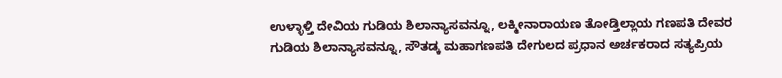ಉಳ್ಳಾಳ್ತಿ ದೇವಿಯ ಗುಡಿಯ ಶಿಲಾನ್ಯಾಸವನ್ನೂ, ಲಕ್ಮೀನಾರಾಯಣ ತೋಡ್ತಿಲ್ಲಾಯ ಗಣಪತಿ ದೇವರ ಗುಡಿಯ ಶಿಲಾನ್ಯಾಸವನ್ನೂ, ಸೌತಡ್ಕ ಮಹಾಗಣಪತಿ ದೇಗುಲದ ಪ್ರಧಾನ ಅರ್ಚಕರಾದ ಸತ್ಯಪ್ರಿಯ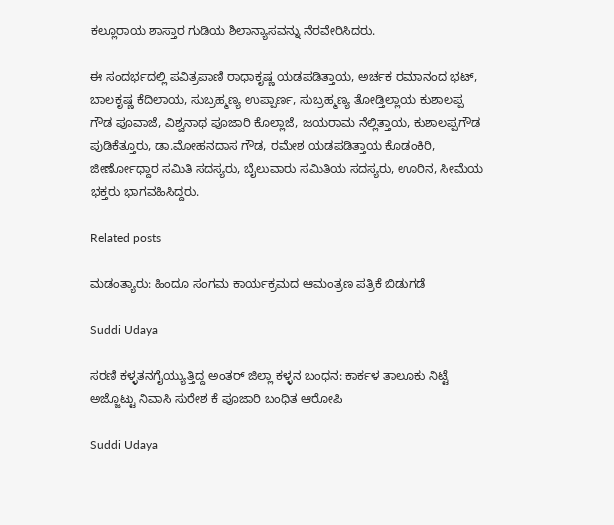ಕಲ್ಲೂರಾಯ ಶಾಸ್ತಾರ ಗುಡಿಯ ಶಿಲಾನ್ಯಾಸವನ್ನು ನೆರವೇರಿಸಿದರು.

ಈ ಸಂದರ್ಭದಲ್ಲಿ ಪವಿತ್ರಪಾಣಿ ರಾಧಾಕೃಷ್ಣ ಯಡಪಡಿತ್ತಾಯ, ಅರ್ಚಕ ರಮಾನಂದ ಭಟ್, ಬಾಲಕೃಷ್ಣ ಕೆದಿಲಾಯ, ಸುಬ್ರಹ್ಮಣ್ಯ ಉಪ್ಪಾರ್ಣ, ಸುಬ್ರಹ್ಮಣ್ಯ ತೋಡ್ತಿಲ್ಲಾಯ ಕುಶಾಲಪ್ಪ ಗೌಡ ಪೂವಾಜೆ, ವಿಶ್ವನಾಥ ಪೂಜಾರಿ ಕೊಲ್ಲಾಜೆ, ಜಯರಾಮ ನೆಲ್ಲಿತ್ತಾಯ, ಕುಶಾಲಪ್ಪಗೌಡ ಪುಡಿಕೆತ್ತೂರು, ಡಾ.ಮೋಹನದಾಸ ಗೌಡ, ರಮೇಶ ಯಡಪಡಿತ್ತಾಯ ಕೊಡಂಕಿರಿ, ಜೀರ್ಣೋಧ್ದಾರ ಸಮಿತಿ ಸದಸ್ಯರು, ಬೈಲುವಾರು ಸಮಿತಿಯ ಸದಸ್ಯರು, ಊರಿನ, ಸೀಮೆಯ ಭಕ್ತರು ಭಾಗವಹಿಸಿದ್ದರು.

Related posts

ಮಡಂತ್ಯಾರು: ಹಿಂದೂ ಸಂಗಮ ಕಾರ್ಯಕ್ರಮದ ಆಮಂತ್ರಣ ಪತ್ರಿಕೆ ಬಿಡುಗಡೆ

Suddi Udaya

ಸರಣಿ ಕಳ್ಳತನಗೈಯ್ಯುತ್ತಿದ್ದ ಅಂತರ್ ಜಿಲ್ಲಾ ಕಳ್ಳನ ಬಂಧನ: ಕಾರ್ಕಳ ತಾಲೂಕು ನಿಟ್ಟೆ ಅಜ್ಜೊಟ್ಟು ನಿವಾಸಿ ಸುರೇಶ ಕೆ ಪೂಜಾರಿ ಬಂಧಿತ ಆರೋಪಿ

Suddi Udaya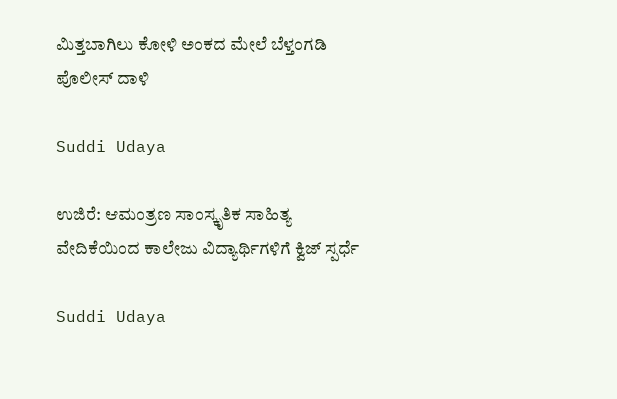ಮಿತ್ತಬಾಗಿಲು ಕೋಳಿ ಅಂಕದ ಮೇಲೆ ಬೆಳ್ತಂಗಡಿ ಪೊಲೀಸ್ ದಾಳಿ

Suddi Udaya

ಉಜಿರೆ: ಆಮಂತ್ರಣ ಸಾಂಸ್ಕೃತಿಕ ಸಾಹಿತ್ಯ ವೇದಿಕೆಯಿಂದ ಕಾಲೇಜು ವಿದ್ಯಾರ್ಥಿಗಳಿಗೆ ಕ್ವಿಜ್ ಸ್ಪರ್ಧೆ

Suddi Udaya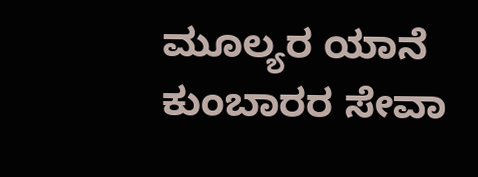ಮೂಲ್ಯರ ಯಾನೆ ಕುಂಬಾರರ ಸೇವಾ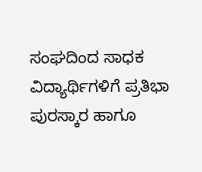ಸಂಘದಿಂದ ಸಾಧಕ ವಿದ್ಯಾರ್ಥಿಗಳಿಗೆ ಪ್ರತಿಭಾ ಪುರಸ್ಕಾರ ಹಾಗೂ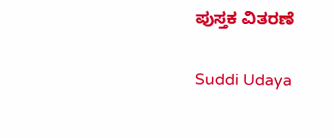ಪುಸ್ತಕ ವಿತರಣೆ

Suddi Udaya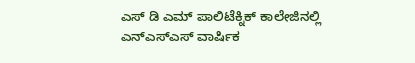ಎಸ್ ಡಿ ಎಮ್ ಪಾಲಿಟೆಕ್ನಿಕ್ ಕಾಲೇಜಿನಲ್ಲಿ ಎನ್ಎಸ್ಎಸ್ ವಾರ್ಷಿಕ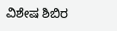ವಿಶೇಷ ಶಿಬಿರ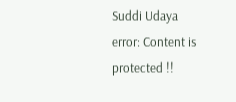Suddi Udaya
error: Content is protected !!